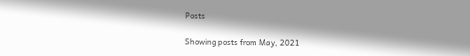Posts

Showing posts from May, 2021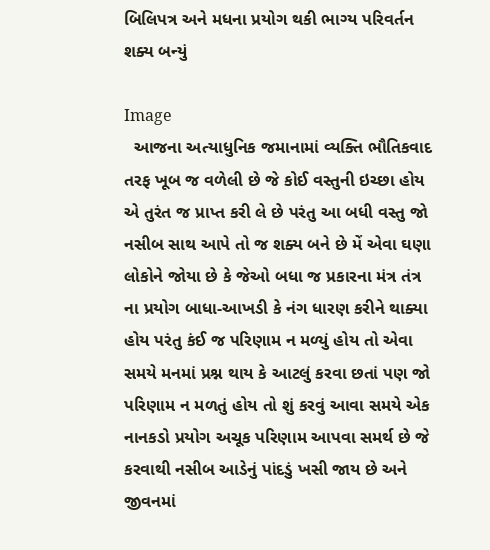બિલિપત્ર અને મધના પ્રયોગ થકી ભાગ્ય પરિવર્તન શક્ય બન્યું

Image
  આજના અત્યાધુનિક જમાનામાં વ્યક્તિ ભૌતિકવાદ તરફ ખૂબ જ વળેલી છે જે કોઈ વસ્તુની ઇચ્છા હોય એ તુરંત જ પ્રાપ્ત કરી લે છે પરંતુ આ બધી વસ્તુ જો નસીબ સાથ આપે તો જ શક્ય બને છે મેં એવા ઘણા લોકોને જોયા છે કે જેઓ બધા જ પ્રકારના મંત્ર તંત્ર ના પ્રયોગ બાધા-આખડી કે નંગ ધારણ કરીને થાક્યા હોય પરંતુ કંઈ જ પરિણામ ન મળ્યું હોય તો એવા સમયે મનમાં પ્રશ્ન થાય કે આટલું કરવા છતાં પણ જો પરિણામ ન મળતું હોય તો શું કરવું આવા સમયે એક નાનકડો પ્રયોગ અચૂક પરિણામ આપવા સમર્થ છે જે કરવાથી નસીબ આડેનું પાંદડું ખસી જાય છે અને જીવનમાં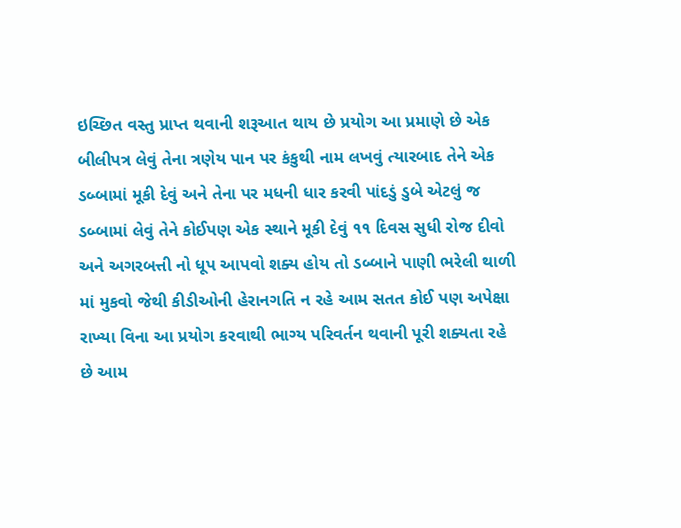ઇચ્છિત વસ્તુ પ્રાપ્ત થવાની શરૂઆત થાય છે પ્રયોગ આ પ્રમાણે છે એક બીલીપત્ર લેવું તેના ત્રણેય પાન પર કંકુથી નામ લખવું ત્યારબાદ તેને એક ડબ્બામાં મૂકી દેવું અને તેના પર મધની ધાર કરવી પાંદડું ડુબે એટલું જ ડબ્બામાં લેવું તેને કોઈપણ એક સ્થાને મૂકી દેવું ૧૧ દિવસ સુધી રોજ દીવો અને અગરબત્તી નો ધૂપ આપવો શક્ય હોય તો ડબ્બાને પાણી ભરેલી થાળી માં મુકવો જેથી કીડીઓની હેરાનગતિ ન રહે આમ સતત કોઈ પણ અપેક્ષા રાખ્યા વિના આ પ્રયોગ કરવાથી ભાગ્ય પરિવર્તન થવાની પૂરી શક્યતા રહે છે આમ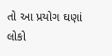તો આ પ્રયોગ ઘણાં લોકો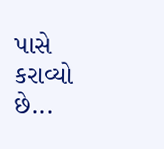પાસે કરાવ્યો છે...